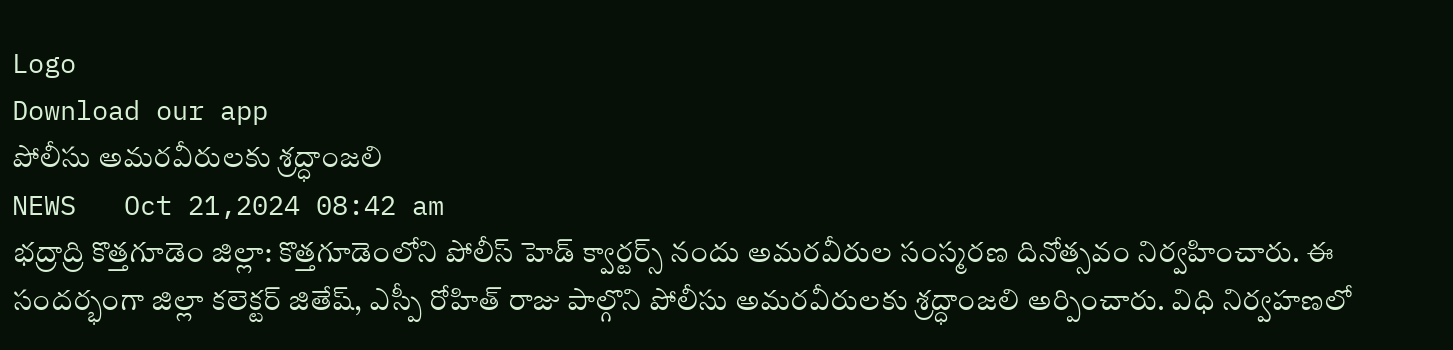Logo
Download our app
పోలీసు అమరవీరులకు శ్రద్ధాంజలి
NEWS   Oct 21,2024 08:42 am
భద్రాద్రి కొత్తగూడెం జిల్లా: కొత్తగూడెంలోని పోలీస్ హెడ్ క్వార్టర్స్ నందు అమరవీరుల సంస్మరణ దినోత్సవం నిర్వహించారు. ఈ సందర్భంగా జిల్లా కలెక్టర్ జితేష్, ఎస్పీ రోహిత్ రాజు పాల్గొని పోలీసు అమరవీరులకు శ్రద్ధాంజలి అర్పించారు. విధి నిర్వహణలో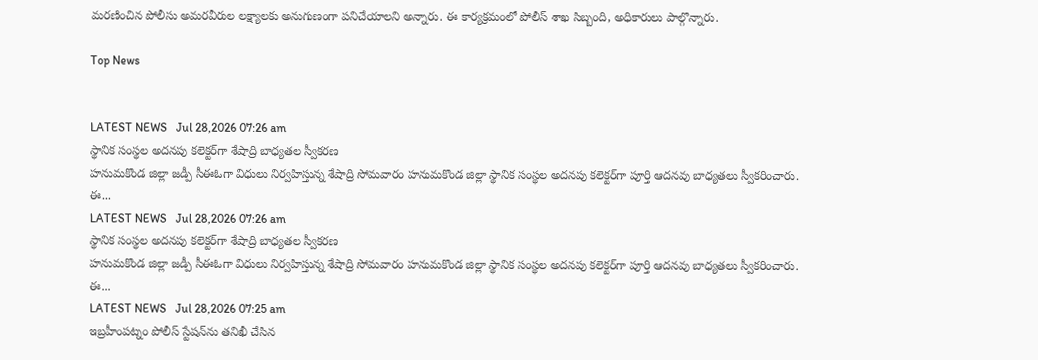మరణించిన పోలీసు అమరవీరుల లక్ష్యాలకు అనుగుణంగా పనిచేయాలని అన్నారు. ఈ కార్యక్రమంలో పోలీస్ శాఖ సిబ్బంది, అధికారులు పాల్గొన్నారు.

Top News


LATEST NEWS   Jul 28,2026 07:26 am
స్థానిక సంస్థల అదనపు కలెక్టర్‌గా శేషాద్రి బాధ్యతల స్వీకరణ
హనుమకొండ జిల్లా జడ్పీ సీఈఓగా విధులు నిర్వహిస్తున్న శేషాద్రి సోమవారం హనుమకొండ జిల్లా స్థానిక సంస్థల అదనపు కలెక్టర్‌గా పూర్తి ఆదనవు బాధ్యతలు స్వీకరించారు. ఈ...
LATEST NEWS   Jul 28,2026 07:26 am
స్థానిక సంస్థల అదనపు కలెక్టర్‌గా శేషాద్రి బాధ్యతల స్వీకరణ
హనుమకొండ జిల్లా జడ్పీ సీఈఓగా విధులు నిర్వహిస్తున్న శేషాద్రి సోమవారం హనుమకొండ జిల్లా స్థానిక సంస్థల అదనపు కలెక్టర్‌గా పూర్తి ఆదనవు బాధ్యతలు స్వీకరించారు. ఈ...
LATEST NEWS   Jul 28,2026 07:25 am
ఇబ్రహీంపట్నం పోలీస్ స్టేషన్‌ను తనిఖీ చేసిన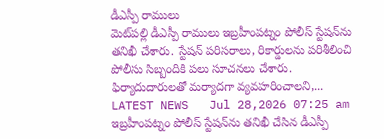డీఎస్పీ రాములు
మెట్‌పల్లి డీఎస్పీ రాములు ఇబ్రహీంపట్నం పోలీస్ స్టేషన్‌ను తనిఖీ చేశారు. స్టేషన్ పరిసరాలు, రికార్డులను పరిశీలించి పోలీసు సిబ్బందికి పలు సూచనలు చేశారు. ఫిర్యాదుదారులతో మర్యాదగా వ్యవహరించాలని,...
LATEST NEWS   Jul 28,2026 07:25 am
ఇబ్రహీంపట్నం పోలీస్ స్టేషన్‌ను తనిఖీ చేసిన డీఎస్పీ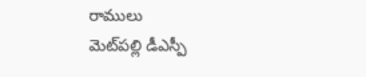రాములు
మెట్‌పల్లి డీఎస్పీ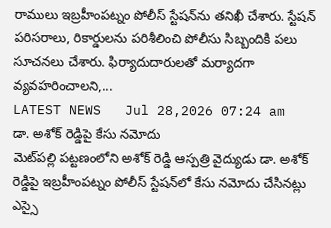రాములు ఇబ్రహీంపట్నం పోలీస్ స్టేషన్‌ను తనిఖీ చేశారు. స్టేషన్ పరిసరాలు, రికార్డులను పరిశీలించి పోలీసు సిబ్బందికి పలు సూచనలు చేశారు. ఫిర్యాదుదారులతో మర్యాదగా వ్యవహరించాలని,...
LATEST NEWS   Jul 28,2026 07:24 am
డా. అశోక్ రెడ్డిపై కేసు నమోదు
మెట్‌పల్లి పట్టణంలోని అశోక్ రెడ్డి ఆస్పత్రి వైద్యుడు డా. అశోక్ రెడ్డిపై ఇబ్రహీంపట్నం పోలీస్ స్టేషన్‌లో కేసు నమోదు చేసినట్లు ఎస్సై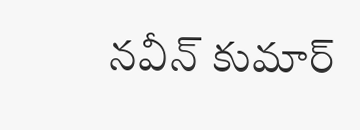నవీన్ కుమార్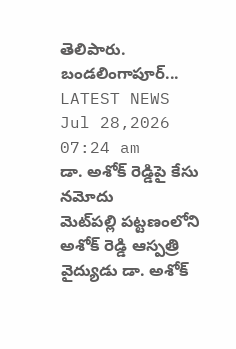తెలిపారు. బండలింగాపూర్...
LATEST NEWS   Jul 28,2026 07:24 am
డా. అశోక్ రెడ్డిపై కేసు నమోదు
మెట్‌పల్లి పట్టణంలోని అశోక్ రెడ్డి ఆస్పత్రి వైద్యుడు డా. అశోక్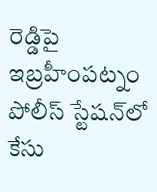రెడ్డిపై ఇబ్రహీంపట్నం పోలీస్ స్టేషన్‌లో కేసు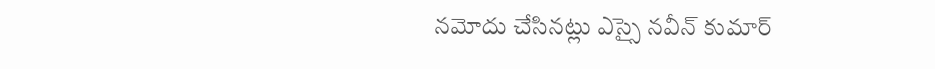నమోదు చేసినట్లు ఎస్సై నవీన్ కుమార్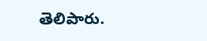తెలిపారు.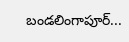బండలింగాపూర్...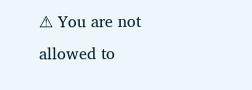⚠ You are not allowed to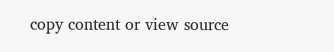copy content or view source